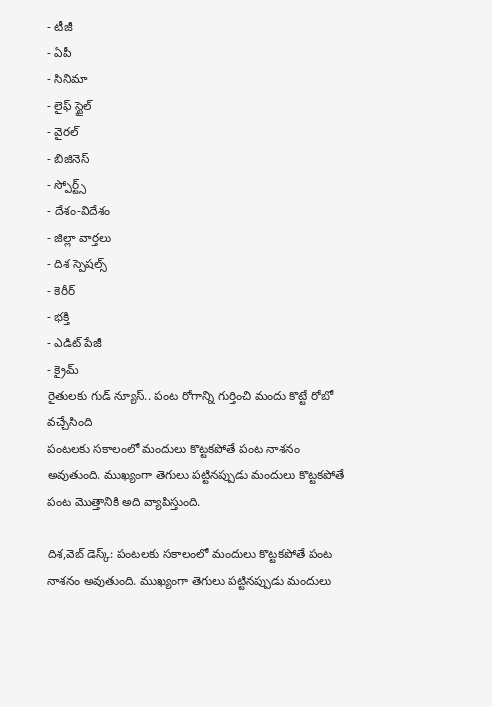- టీజీ
- ఏపీ
- సినిమా
- లైఫ్ స్టైల్
- వైరల్
- బిజినెస్
- స్పోర్ట్స్
- దేశం-విదేశం
- జిల్లా వార్తలు
- దిశ స్పెషల్స్
- కెరీర్
- భక్తి
- ఎడిట్ పేజీ
- క్రైమ్
రైతులకు గుడ్ న్యూస్.. పంట రోగాన్ని గుర్తించి మందు కొట్టే రోబో వచ్చేసింది
పంటలకు సకాలంలో మందులు కొట్టకపోతే పంట నాశనం అవుతుంది. ముఖ్యంగా తెగులు పట్టినప్పుడు మందులు కొట్టకపోతే పంట మొత్తానికి అది వ్యాపిస్తుంది.

దిశ,వెబ్ డెస్క్: పంటలకు సకాలంలో మందులు కొట్టకపోతే పంట నాశనం అవుతుంది. ముఖ్యంగా తెగులు పట్టినప్పుడు మందులు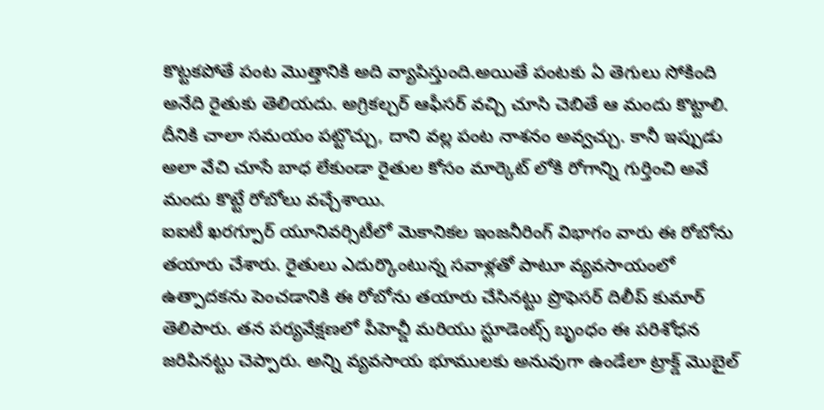కొట్టకపోతే పంట మొత్తానికి అది వ్యాపిస్తుంది.అయితే పంటకు ఏ తెగులు సోకింది అనేది రైతుకు తెలియదు. అగ్రికల్చర్ ఆఫీసర్ వచ్చి చూసి చెబితే ఆ మందు కొట్టాలి. దీనికి చాలా సమయం పట్టొచ్చు, దాని వల్ల పంట నాశనం అవ్వచ్చు. కానీ ఇప్పుడు అలా వేచి చూసే బాధ లేకుండా రైతుల కోసం మార్కెట్ లోకి రోగాన్ని గుర్తించి అవే మందు కొట్టే రోబోలు వచ్చేశాయి.
ఐఐటీ ఖరగ్పూర్ యూనివర్సిటీలో మెకానికల ఇంజనీరింగ్ విభాగం వారు ఈ రోబోను తయారు చేశారు. రైతులు ఎదుర్కొంటున్న సవాళ్లతో పాటూ వ్యవసాయంలో ఉత్పాదకను పెంచడానికి ఈ రోబోను తయారు చేసినట్టు ప్రొఫెసర్ దిలీప్ కుమార్ తెలిపారు. తన పర్యవేక్షణలో పీహెచ్డీ మరియు స్టూడెంట్స్ బృంధం ఈ పరిశోధన జరిపినట్టు చెప్పారు. అన్ని వ్యవసాయ భూములకు అనువుగా ఉండేలా ట్రాక్డ్ మొబైల్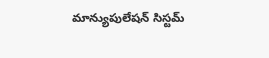మాన్యుపులేషన్ సిస్టమ్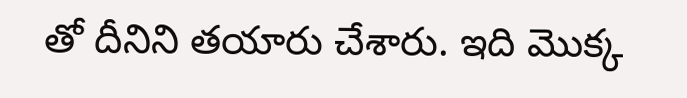తో దీనిని తయారు చేశారు. ఇది మొక్క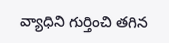వ్యాధిని గుర్తించి తగిన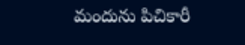మందును పిచికారీ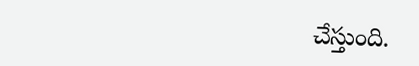చేస్తుంది.